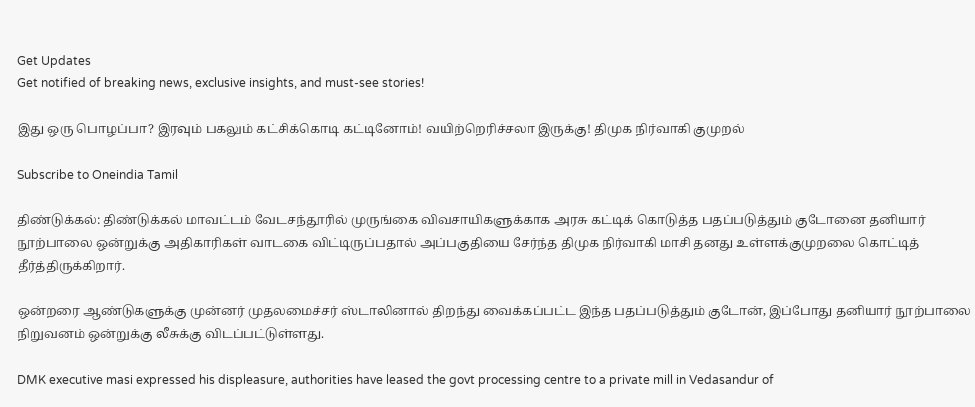Get Updates
Get notified of breaking news, exclusive insights, and must-see stories!

இது ஒரு பொழப்பா? இரவும் பகலும் கட்சிக்கொடி கட்டினோம்! வயிற்றெரிச்சலா இருக்கு! திமுக நிர்வாகி குமுறல்

Subscribe to Oneindia Tamil

திண்டுக்கல்: திண்டுக்கல் மாவட்டம் வேடசந்தூரில் முருங்கை விவசாயிகளுக்காக அரசு கட்டிக் கொடுத்த பதப்படுத்தும் குடோனை தனியார் நூற்பாலை ஒன்றுக்கு அதிகாரிகள் வாடகை விட்டிருப்பதால் அப்பகுதியை சேர்ந்த திமுக நிர்வாகி மாசி தனது உள்ளக்குமுறலை கொட்டித் தீர்த்திருக்கிறார்.

ஒன்றரை ஆண்டுகளுக்கு முன்னர் முதலமைச்சர் ஸ்டாலினால் திறந்து வைக்கப்பட்ட இந்த பதப்படுத்தும் குடோன், இப்போது தனியார் நூற்பாலை நிறுவனம் ஒன்றுக்கு லீசுக்கு விடப்பட்டுள்ளது.

DMK executive masi expressed his displeasure, authorities have leased the govt processing centre to a private mill in Vedasandur of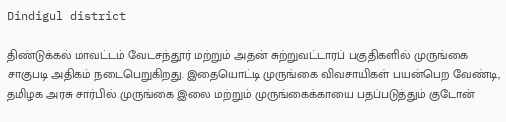Dindigul district

திண்டுக்கல் மாவட்டம் வேடசந்தூர் மற்றும் அதன் சுற்றுவட்டாரப் பகுதிகளில் முருங்கை சாகுபடி அதிகம் நடைபெறுகிறது. இதையொட்டி முருங்கை விவசாயிகள் பயன்பெற வேண்டி, தமிழக அரசு சார்பில் முருங்கை இலை மற்றும் முருங்கைக்காயை பதப்படுத்தும் குடோன்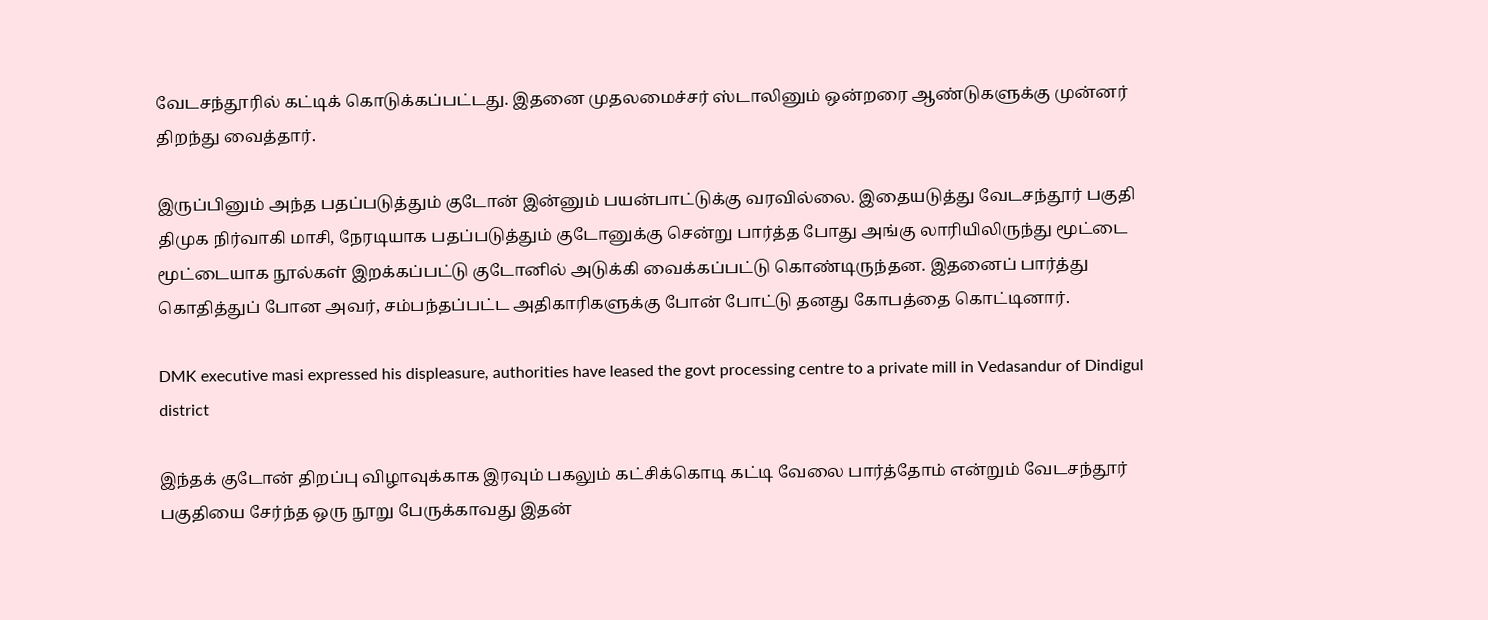வேடசந்தூரில் கட்டிக் கொடுக்கப்பட்டது. இதனை முதலமைச்சர் ஸ்டாலினும் ஒன்றரை ஆண்டுகளுக்கு முன்னர் திறந்து வைத்தார்.

இருப்பினும் அந்த பதப்படுத்தும் குடோன் இன்னும் பயன்பாட்டுக்கு வரவில்லை. இதையடுத்து வேடசந்தூர் பகுதி திமுக நிர்வாகி மாசி, நேரடியாக பதப்படுத்தும் குடோனுக்கு சென்று பார்த்த போது அங்கு லாரியிலிருந்து மூட்டை மூட்டையாக நூல்கள் இறக்கப்பட்டு குடோனில் அடுக்கி வைக்கப்பட்டு கொண்டிருந்தன. இதனைப் பார்த்து கொதித்துப் போன அவர், சம்பந்தப்பட்ட அதிகாரிகளுக்கு போன் போட்டு தனது கோபத்தை கொட்டினார்.

DMK executive masi expressed his displeasure, authorities have leased the govt processing centre to a private mill in Vedasandur of Dindigul district

இந்தக் குடோன் திறப்பு விழாவுக்காக இரவும் பகலும் கட்சிக்கொடி கட்டி வேலை பார்த்தோம் என்றும் வேடசந்தூர் பகுதியை சேர்ந்த ஒரு நூறு பேருக்காவது இதன்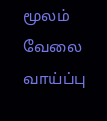மூலம் வேலை வாய்ப்பு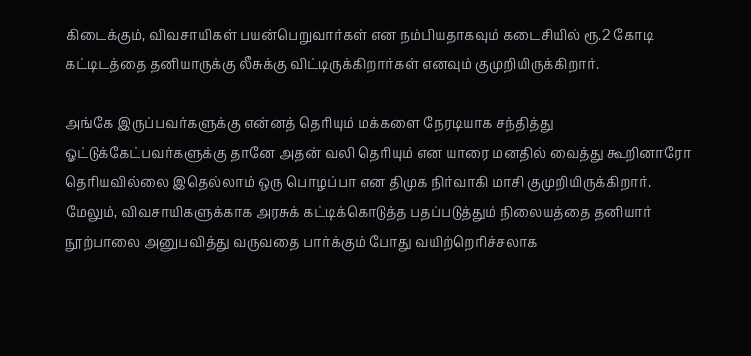கிடைக்கும், விவசாயிகள் பயன்பெறுவார்கள் என நம்பியதாகவும் கடைசியில் ரூ.2 கோடி கட்டிடத்தை தனியாருக்கு லீசுக்கு விட்டிருக்கிறார்கள் எனவும் குமுறியிருக்கிறார்.

அங்கே இருப்பவர்களுக்கு என்னத் தெரியும் மக்களை நேரடியாக சந்தித்து ஓட்டுக்கேட்பவர்களுக்கு தானே அதன் வலி தெரியும் என யாரை மனதில் வைத்து கூறினாரோ தெரியவில்லை இதெல்லாம் ஒரு பொழப்பா என திமுக நிர்வாகி மாசி குமுறியிருக்கிறார். மேலும், விவசாயிகளுக்காக அரசுக் கட்டிக்கொடுத்த பதப்படுத்தும் நிலையத்தை தனியார் நூற்பாலை அனுபவித்து வருவதை பார்க்கும் போது வயிற்றெரிச்சலாக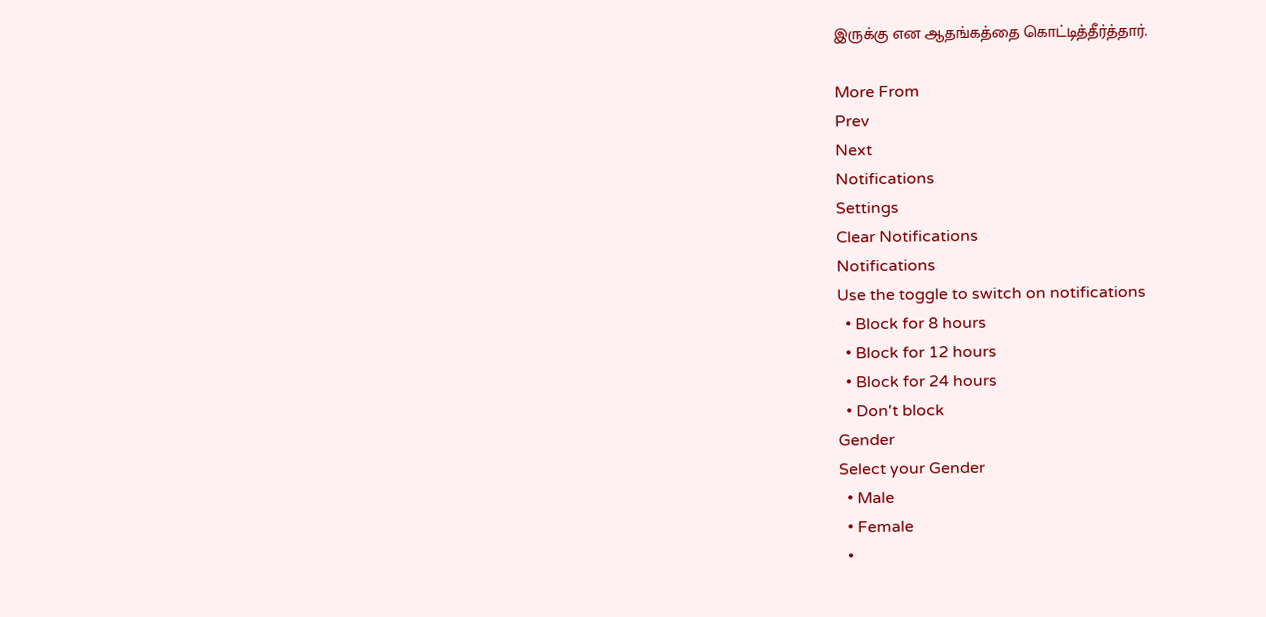இருக்கு என ஆதங்கத்தை கொட்டித்தீர்த்தார்.

More From
Prev
Next
Notifications
Settings
Clear Notifications
Notifications
Use the toggle to switch on notifications
  • Block for 8 hours
  • Block for 12 hours
  • Block for 24 hours
  • Don't block
Gender
Select your Gender
  • Male
  • Female
  •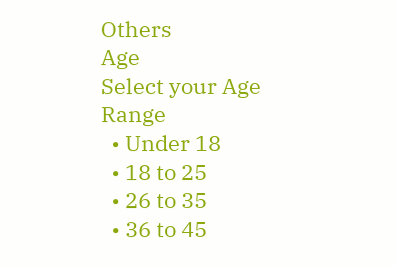Others
Age
Select your Age Range
  • Under 18
  • 18 to 25
  • 26 to 35
  • 36 to 45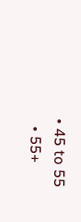• 45 to 55
  • 55+